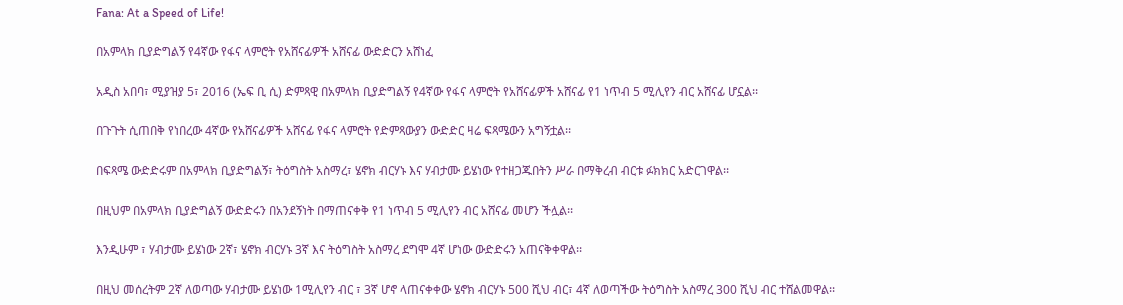Fana: At a Speed of Life!

በአምላክ ቢያድግልኝ የ4ኛው የፋና ላምሮት የአሸናፊዎች አሸናፊ ውድድርን አሸነፈ

አዲስ አበባ፣ ሚያዝያ 5፣ 2016 (ኤፍ ቢ ሲ) ድምጻዊ በአምላክ ቢያድግልኝ የ4ኛው የፋና ላምሮት የአሸናፊዎች አሸናፊ የ1 ነጥብ 5 ሚሊየን ብር አሸናፊ ሆኗል፡፡

በጉጉት ሲጠበቅ የነበረው 4ኛው የአሸናፊዎች አሸናፊ የፋና ላምሮት የድምጻውያን ውድድር ዛሬ ፍጻሜውን አግኝቷል፡፡

በፍጻሜ ውድድሩም በአምላክ ቢያድግልኝ፣ ትዕግስት አስማረ፣ ሄኖክ ብርሃኑ እና ሃብታሙ ይሄነው የተዘጋጁበትን ሥራ በማቅረብ ብርቱ ፉክክር አድርገዋል፡፡

በዚህም በአምላክ ቢያድግልኝ ውድድሩን በአንደኝነት በማጠናቀቅ የ1 ነጥብ 5 ሚሊየን ብር አሸናፊ መሆን ችሏል፡፡

እንዲሁም ፣ ሃብታሙ ይሄነው 2ኛ፣ ሄኖክ ብርሃኑ 3ኛ እና ትዕግስት አስማረ ደግሞ 4ኛ ሆነው ውድድሩን አጠናቅቀዋል፡፡

በዚህ መሰረትም 2ኛ ለወጣው ሃብታሙ ይሄነው 1ሚሊየን ብር ፣ 3ኛ ሆኖ ላጠናቀቀው ሄኖክ ብርሃኑ 500 ሺህ ብር፣ 4ኛ ለወጣችው ትዕግስት አስማረ 300 ሺህ ብር ተሸልመዋል፡፡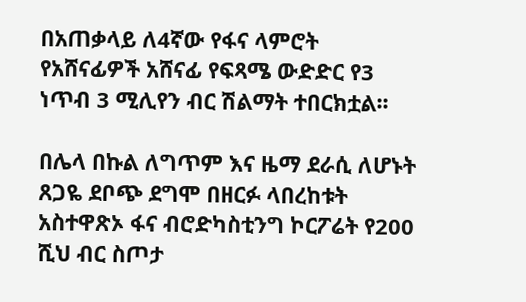በአጠቃላይ ለ4ኛው የፋና ላምሮት የአሸናፊዎች አሸናፊ የፍጻሜ ውድድር የ3 ነጥብ 3 ሚሊየን ብር ሽልማት ተበርክቷል፡፡

በሌላ በኩል ለግጥም እና ዜማ ደራሲ ለሆኑት ጸጋዬ ደቦጭ ደግሞ በዘርፉ ላበረከቱት አስተዋጽኦ ፋና ብሮድካስቲንግ ኮርፖሬት የ200 ሺህ ብር ስጦታ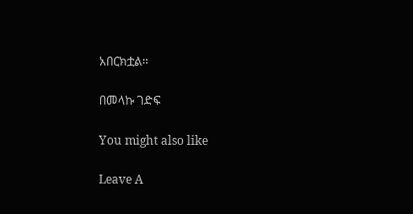አበርክቷል፡፡

በመላኩ ገድፍ

You might also like

Leave A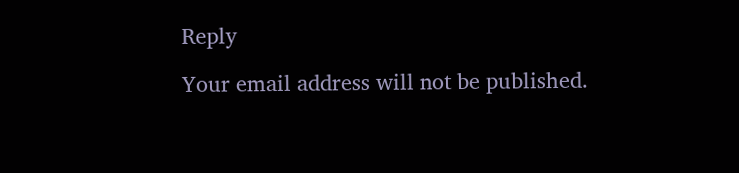Reply

Your email address will not be published.